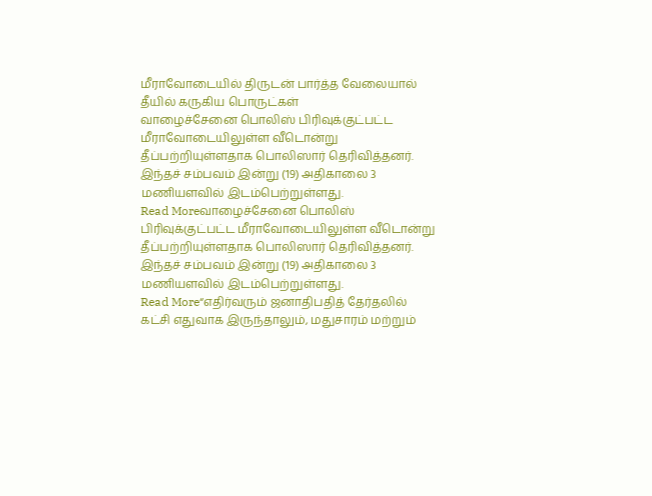மீராவோடையில் திருடன் பார்த்த வேலையால் தீயில் கருகிய பொருட்கள்
வாழைச்சேனை பொலிஸ் பிரிவுக்குட்பட்ட மீராவோடையிலுள்ள வீடொன்று தீப்பற்றியுள்ளதாக பொலிஸார் தெரிவித்தனர். இந்தச் சம்பவம் இன்று (19) அதிகாலை 3 மணியளவில் இடம்பெற்றுள்ளது.
Read Moreவாழைச்சேனை பொலிஸ் பிரிவுக்குட்பட்ட மீராவோடையிலுள்ள வீடொன்று தீப்பற்றியுள்ளதாக பொலிஸார் தெரிவித்தனர். இந்தச் சம்பவம் இன்று (19) அதிகாலை 3 மணியளவில் இடம்பெற்றுள்ளது.
Read More“எதிர்வரும் ஜனாதிபதித் தேர்தலில் கட்சி எதுவாக இருந்தாலும், மதுசாரம் மற்றும்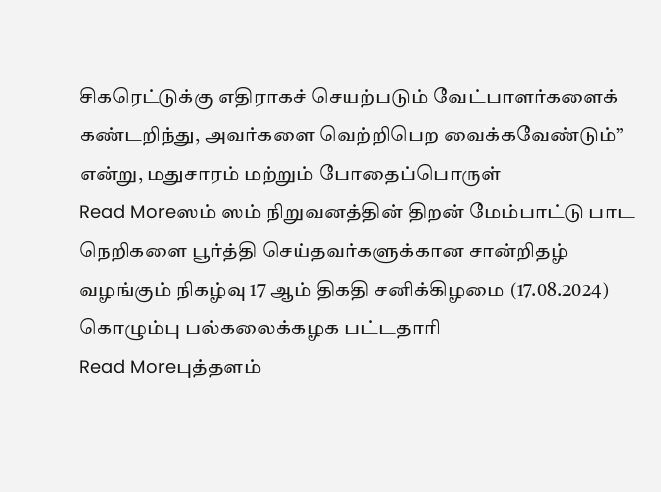சிகரெட்டுக்கு எதிராகச் செயற்படும் வேட்பாளர்களைக் கண்டறிந்து, அவர்களை வெற்றிபெற வைக்கவேண்டும்” என்று, மதுசாரம் மற்றும் போதைப்பொருள்
Read Moreஸம் ஸம் நிறுவனத்தின் திறன் மேம்பாட்டு பாட நெறிகளை பூர்த்தி செய்தவர்களுக்கான சான்றிதழ் வழங்கும் நிகழ்வு 17 ஆம் திகதி சனிக்கிழமை (17.08.2024) கொழும்பு பல்கலைக்கழக பட்டதாரி
Read Moreபுத்தளம்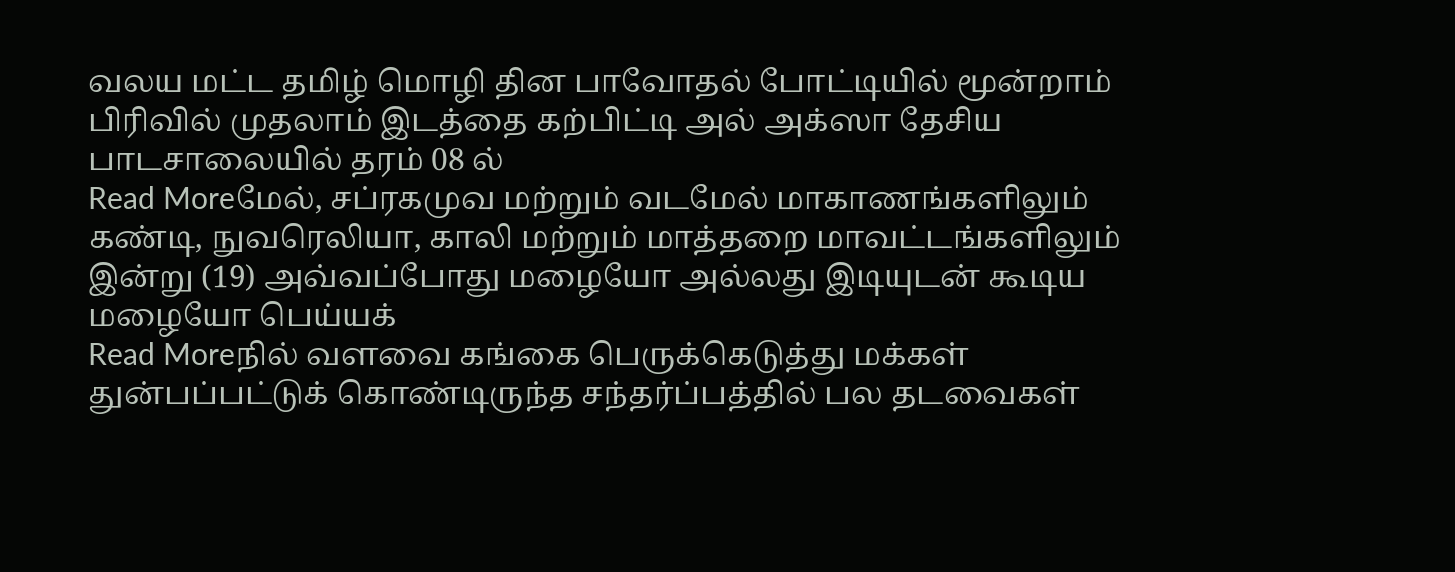வலய மட்ட தமிழ் மொழி தின பாவோதல் போட்டியில் மூன்றாம் பிரிவில் முதலாம் இடத்தை கற்பிட்டி அல் அக்ஸா தேசிய பாடசாலையில் தரம் 08 ல்
Read Moreமேல், சப்ரகமுவ மற்றும் வடமேல் மாகாணங்களிலும் கண்டி, நுவரெலியா, காலி மற்றும் மாத்தறை மாவட்டங்களிலும் இன்று (19) அவ்வப்போது மழையோ அல்லது இடியுடன் கூடிய மழையோ பெய்யக்
Read Moreநில் வளவை கங்கை பெருக்கெடுத்து மக்கள் துன்பப்பட்டுக் கொண்டிருந்த சந்தர்ப்பத்தில் பல தடவைகள்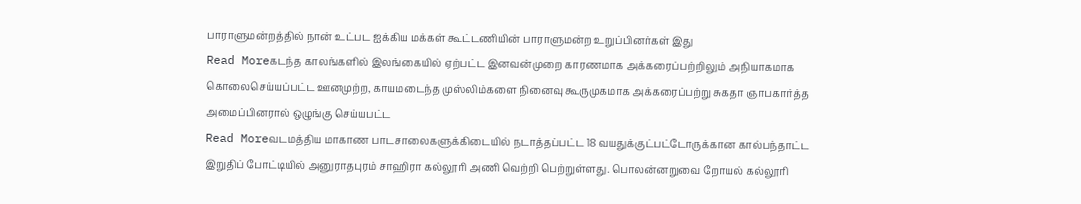பாராளுமன்றத்தில் நான் உட்பட ஐக்கிய மக்கள் கூட்டணியின் பாராளுமன்ற உறுப்பினர்கள் இது
Read Moreகடந்த காலங்களில் இலங்கையில் ஏற்பட்ட இனவன்முறை காரணமாக அக்கரைப்பற்றிலும் அநியாகமாக கொலைசெய்யப்பட்ட ஊனமுற்ற, காயமடைந்த முஸ்லிம்களை நினைவு கூருமுகமாக அக்கரைப்பற்று சுகதா ஞாபகார்த்த அமைப்பினரால் ஒழுங்கு செய்யபட்ட
Read Moreவடமத்திய மாகாண பாடசாலைகளுக்கிடையில் நடாத்தப்பட்ட 18 வயதுக்குட்பட்டோருக்கான கால்பந்தாட்ட இறுதிப் போட்டியில் அனுராதபுரம் சாஹிரா கல்லூரி அணி வெற்றி பெற்றுள்ளது. பொலன்னறுவை றோயல் கல்லூரி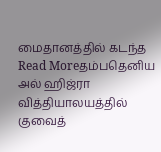மைதானத்தில் கடந்த
Read Moreதம்பதெனிய அல் ஹிஜ்ரா வித்தியாலயத்தில் குவைத்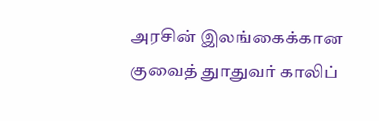அரசின் இலங்கைக்கான குவைத் துாதுவர் காலிப்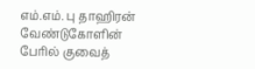எம்.எம். பு தாஹிரன் வேண்டுகோளின் பேரில் குவைத்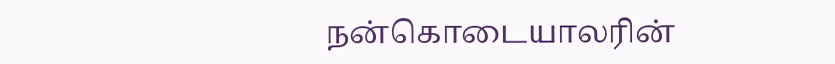நன்கொடையாலரின்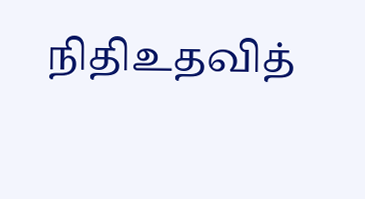நிதிஉதவித்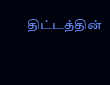திட்டத்தின்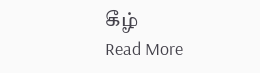கீழ்
Read More